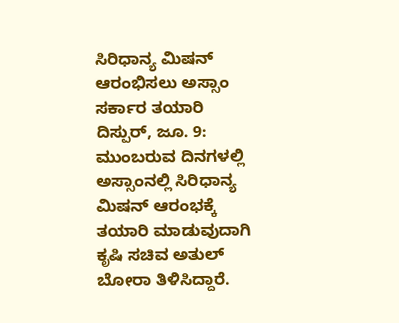ಸಿರಿಧಾನ್ಯ ಮಿಷನ್ ಆರಂಭಿಸಲು ಅಸ್ಸಾಂ ಸರ್ಕಾರ ತಯಾರಿ
ದಿಸ್ಪುರ್, ಜೂ. 9: ಮುಂಬರುವ ದಿನಗಳಲ್ಲಿ ಅಸ್ಸಾಂನಲ್ಲಿ ಸಿರಿಧಾನ್ಯ ಮಿಷನ್ ಆರಂಭಕ್ಕೆ ತಯಾರಿ ಮಾಡುವುದಾಗಿ ಕೃಷಿ ಸಚಿವ ಅತುಲ್ ಬೋರಾ ತಿಳಿಸಿದ್ದಾರೆ.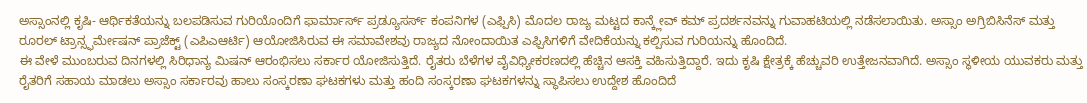ಅಸ್ಸಾಂನಲ್ಲಿ ಕೃಷಿ- ಆರ್ಥಿಕತೆಯನ್ನು ಬಲಪಡಿಸುವ ಗುರಿಯೊಂದಿಗೆ ಫಾರ್ಮಾರ್ಸ್ ಪ್ರಡ್ಯೂಸರ್ಸ್ ಕಂಪನಿಗಳ (ಎಫ್ಪಿಸಿ) ಮೊದಲ ರಾಜ್ಯ ಮಟ್ಟದ ಕಾನ್ಕ್ಲೇವ್ ಕಮ್ ಪ್ರದರ್ಶನವನ್ನು ಗುವಾಹಟಿಯಲ್ಲಿ ನಡೆಸಲಾಯಿತು. ಅಸ್ಸಾಂ ಅಗ್ರಿಬಿಸಿನೆಸ್ ಮತ್ತು ರೂರಲ್ ಟ್ರಾನ್ಸ್ಫರ್ಮೇಷನ್ ಪ್ರಾಜೆಕ್ಟ್ (ಎಪಿಎಆರ್ಟಿ) ಆಯೋಜಿಸಿರುವ ಈ ಸಮಾವೇಶವು ರಾಜ್ಯದ ನೋಂದಾಯಿತ ಎಫ್ಪಿಸಿಗಳಿಗೆ ವೇದಿಕೆಯನ್ನು ಕಲ್ಪಿಸುವ ಗುರಿಯನ್ನು ಹೊಂದಿದೆ.
ಈ ವೇಳೆ ಮುಂಬರುವ ದಿನಗಳಲ್ಲಿ ಸಿರಿಧಾನ್ಯ ಮಿಷನ್ ಆರಂಭಿಸಲು ಸರ್ಕಾರ ಯೋಜಿಸುತ್ತಿದೆ. ರೈತರು ಬೆಳೆಗಳ ವೈವಿಧ್ಯೀಕರಣದಲ್ಲಿ ಹೆಚ್ಚಿನ ಆಸಕ್ತಿ ವಹಿಸುತ್ತಿದ್ದಾರೆ. ಇದು ಕೃಷಿ ಕ್ಷೇತ್ರಕ್ಕೆ ಹೆಚ್ಚುವರಿ ಉತ್ತೇಜನವಾಗಿದೆ. ಅಸ್ಸಾಂ ಸ್ಥಳೀಯ ಯುವಕರು ಮತ್ತು ರೈತರಿಗೆ ಸಹಾಯ ಮಾಡಲು ಅಸ್ಸಾಂ ಸರ್ಕಾರವು ಹಾಲು ಸಂಸ್ಕರಣಾ ಘಟಕಗಳು ಮತ್ತು ಹಂದಿ ಸಂಸ್ಕರಣಾ ಘಟಕಗಳನ್ನು ಸ್ಥಾಪಿಸಲು ಉದ್ದೇಶ ಹೊಂದಿದೆ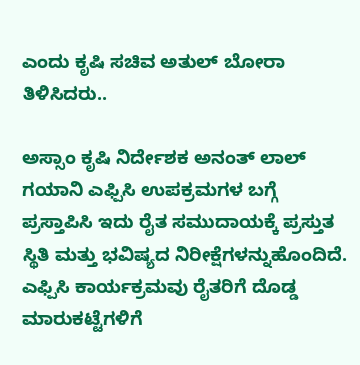ಎಂದು ಕೃಷಿ ಸಚಿವ ಅತುಲ್ ಬೋರಾ ತಿಳಿಸಿದರು..

ಅಸ್ಸಾಂ ಕೃಷಿ ನಿರ್ದೇಶಕ ಅನಂತ್ ಲಾಲ್ ಗಯಾನಿ ಎಫ್ಪಿಸಿ ಉಪಕ್ರಮಗಳ ಬಗ್ಗೆ ಪ್ರಸ್ತಾಪಿಸಿ ಇದು ರೈತ ಸಮುದಾಯಕ್ಕೆ ಪ್ರಸ್ತುತ ಸ್ಥಿತಿ ಮತ್ತು ಭವಿಷ್ಯದ ನಿರೀಕ್ಷೆಗಳನ್ನುಹೊಂದಿದೆ. ಎಫ್ಪಿಸಿ ಕಾರ್ಯಕ್ರಮವು ರೈತರಿಗೆ ದೊಡ್ಡ ಮಾರುಕಟ್ಟೆಗಳಿಗೆ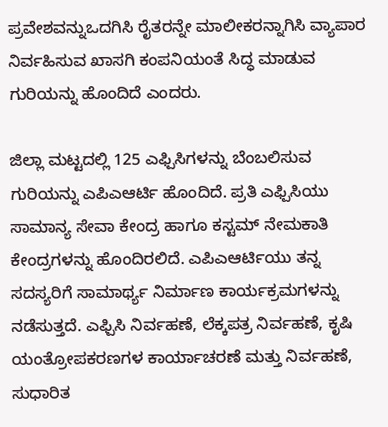ಪ್ರವೇಶವನ್ನುಒದಗಿಸಿ ರೈತರನ್ನೇ ಮಾಲೀಕರನ್ನಾಗಿಸಿ ವ್ಯಾಪಾರ ನಿರ್ವಹಿಸುವ ಖಾಸಗಿ ಕಂಪನಿಯಂತೆ ಸಿದ್ಧ ಮಾಡುವ ಗುರಿಯನ್ನು ಹೊಂದಿದೆ ಎಂದರು.

ಜಿಲ್ಲಾ ಮಟ್ಟದಲ್ಲಿ 125 ಎಫ್ಪಿಸಿಗಳನ್ನು ಬೆಂಬಲಿಸುವ ಗುರಿಯನ್ನು ಎಪಿಎಆರ್ಟಿ ಹೊಂದಿದೆ. ಪ್ರತಿ ಎಫ್ಪಿಸಿಯು ಸಾಮಾನ್ಯ ಸೇವಾ ಕೇಂದ್ರ ಹಾಗೂ ಕಸ್ಟಮ್ ನೇಮಕಾತಿ ಕೇಂದ್ರಗಳನ್ನು ಹೊಂದಿರಲಿದೆ. ಎಪಿಎಆರ್ಟಿಯು ತನ್ನ ಸದಸ್ಯರಿಗೆ ಸಾಮಾರ್ಥ್ಯ ನಿರ್ಮಾಣ ಕಾರ್ಯಕ್ರಮಗಳನ್ನು ನಡೆಸುತ್ತದೆ. ಎಫ್ಪಿಸಿ ನಿರ್ವಹಣೆ, ಲೆಕ್ಕಪತ್ರ ನಿರ್ವಹಣೆ, ಕೃಷಿ ಯಂತ್ರೋಪಕರಣಗಳ ಕಾರ್ಯಾಚರಣೆ ಮತ್ತು ನಿರ್ವಹಣೆ, ಸುಧಾರಿತ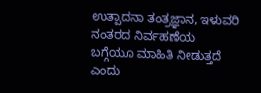ಉತ್ಪಾದನಾ ತಂತ್ರಜ್ಞಾನ, ಇಳುವರಿ ನಂತರದ ನಿರ್ವಹಣೆಯ ಬಗ್ಗೆಯೂ ಮಾಹಿತಿ ನೀಡುತ್ತದೆ ಎಂದು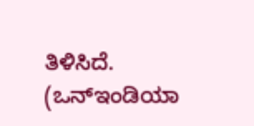ತಿಳಿಸಿದೆ.
(ಒನ್ಇಂಡಿಯಾ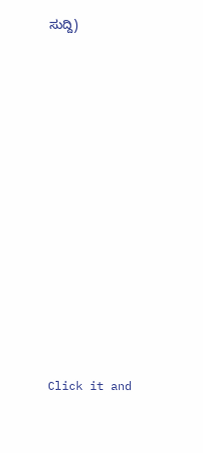ಸುದ್ದಿ)












Click it and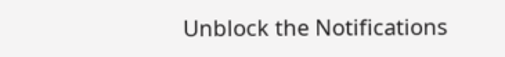Unblock the Notifications